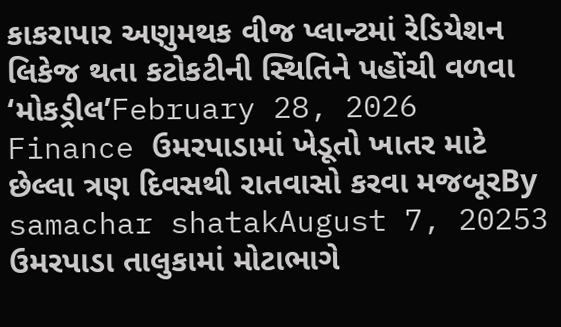કાકરાપાર અણુમથક વીજ પ્લાન્ટમાં રેડિયેશન લિકેજ થતા કટોકટીની સ્થિતિને પહોંચી વળવા ‘મોકડ્રીલ’February 28, 2026
Finance ઉમરપાડામાં ખેડૂતો ખાતર માટે છેલ્લા ત્રણ દિવસથી રાતવાસો કરવા મજબૂરBy samachar shatakAugust 7, 20253 ઉમરપાડા તાલુકામાં મોટાભાગે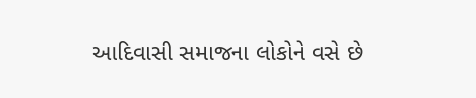આદિવાસી સમાજના લોકોને વસે છે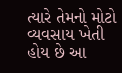ત્યારે તેમનો મોટો વ્યવસાય ખેતી હોય છે આ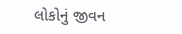લોકોનું જીવન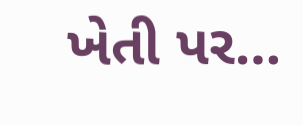ખેતી પર…